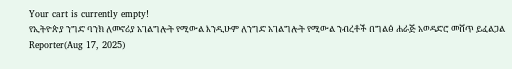Your cart is currently empty!
የኢትዮጵያ ንግድ ባንክ ለመኖሪያ አገልግሎት የሚውል እንዲሁም ለንግድ አገልግሎት የሚውል ንብረቶች በግልፅ ሐራጅ አወዳድሮ መሸጥ ይፈልጋል
Reporter(Aug 17, 2025)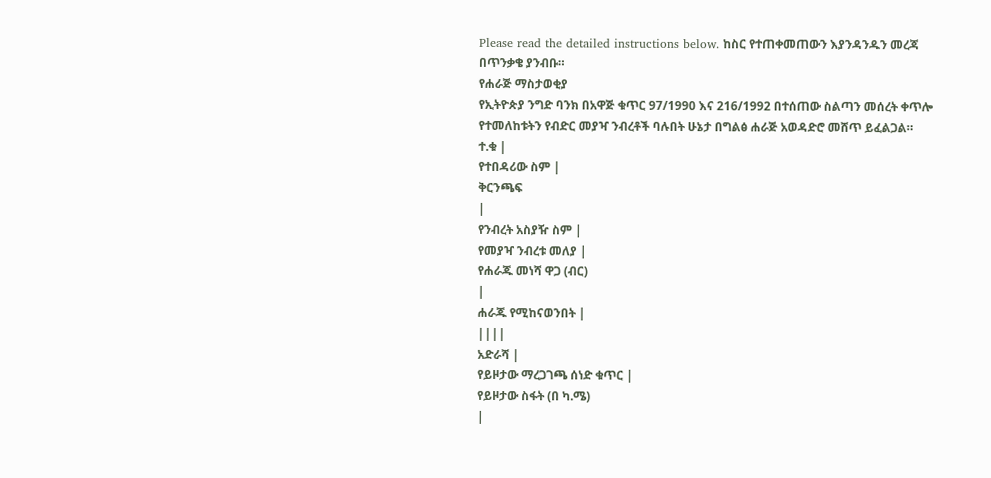Please read the detailed instructions below. ከስር የተጠቀመጠውን እያንዳንዱን መረጃ በጥንቃቄ ያንብቡ።
የሐራጅ ማስታወቂያ
የኢትዮጵያ ንግድ ባንክ በአዋጅ ቁጥር 97/1990 እና 216/1992 በተሰጠው ስልጣን መሰረት ቀጥሎ የተመለከቱትን የብድር መያዣ ንብረቶች ባሉበት ሁኔታ በግልፅ ሐራጅ አወዳድሮ መሸጥ ይፈልጋል።
ተ.ቁ |
የተበዳሪው ስም |
ቅርንጫፍ
|
የንብረት አስያዥ ስም |
የመያዣ ንብረቱ መለያ |
የሐራጁ መነሻ ዋጋ (ብር)
|
ሐራጁ የሚከናወንበት |
||||
አድራሻ |
የይዞታው ማረጋገጫ ሰነድ ቁጥር |
የይዞታው ስፋት (በ ካ.ሜ)
|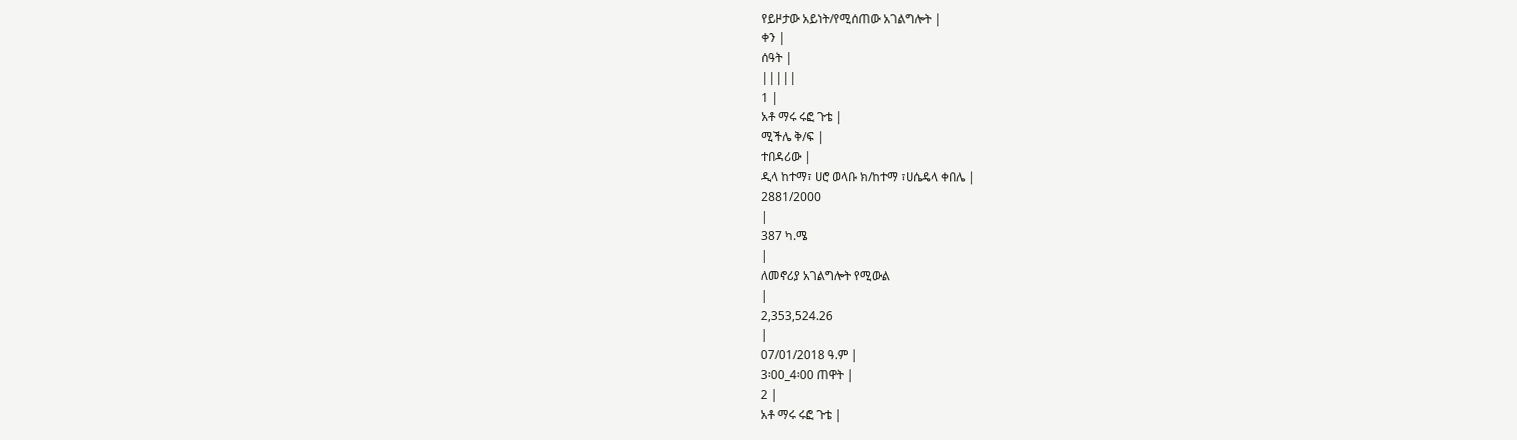የይዞታው አይነት/የሚሰጠው አገልግሎት |
ቀን |
ሰዓት |
|||||
1 |
አቶ ማሩ ሩፎ ጉቴ |
ሚችሌ ቅ/ፍ |
ተበዳሪው |
ዲላ ከተማ፣ ሀሮ ወላቡ ክ/ከተማ ፣ሀሴዴላ ቀበሌ |
2881/2000
|
387 ካ.ሜ
|
ለመኖሪያ አገልግሎት የሚውል
|
2,353,524.26
|
07/01/2018 ዓ.ም |
3፡00_4፡00 ጠዋት |
2 |
አቶ ማሩ ሩፎ ጉቴ |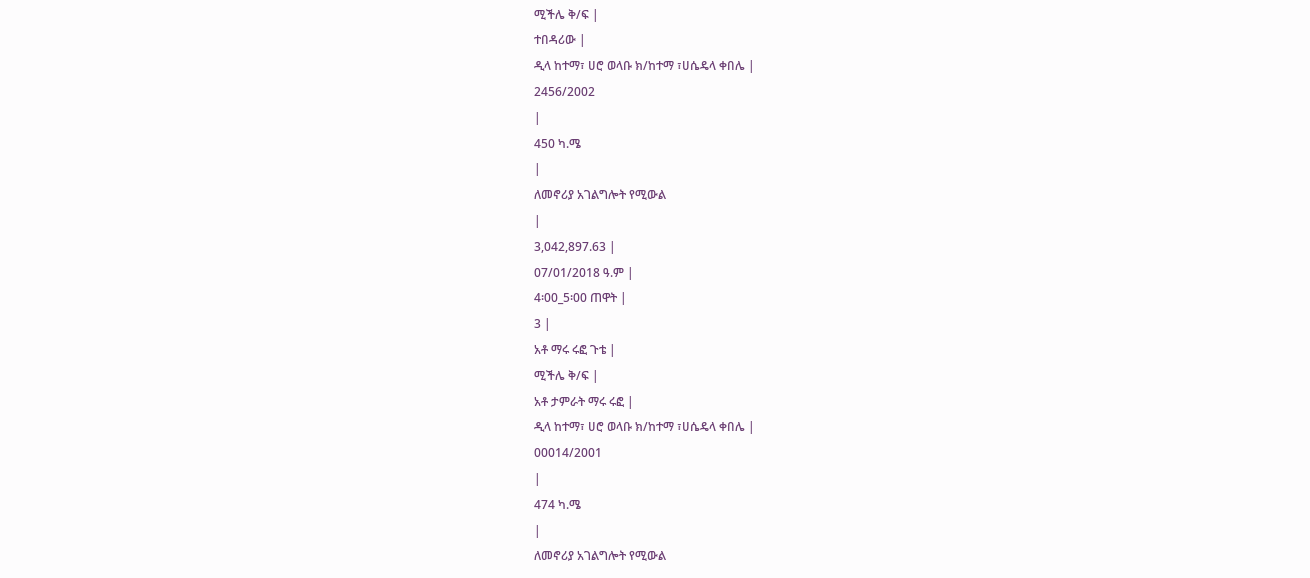ሚችሌ ቅ/ፍ |
ተበዳሪው |
ዲላ ከተማ፣ ሀሮ ወላቡ ክ/ከተማ ፣ሀሴዴላ ቀበሌ |
2456/2002
|
450 ካ.ሜ
|
ለመኖሪያ አገልግሎት የሚውል
|
3,042,897.63 |
07/01/2018 ዓ.ም |
4፡00_5፡00 ጠዋት |
3 |
አቶ ማሩ ሩፎ ጉቴ |
ሚችሌ ቅ/ፍ |
አቶ ታምራት ማሩ ሩፎ |
ዲላ ከተማ፣ ሀሮ ወላቡ ክ/ከተማ ፣ሀሴዴላ ቀበሌ |
00014/2001
|
474 ካ.ሜ
|
ለመኖሪያ አገልግሎት የሚውል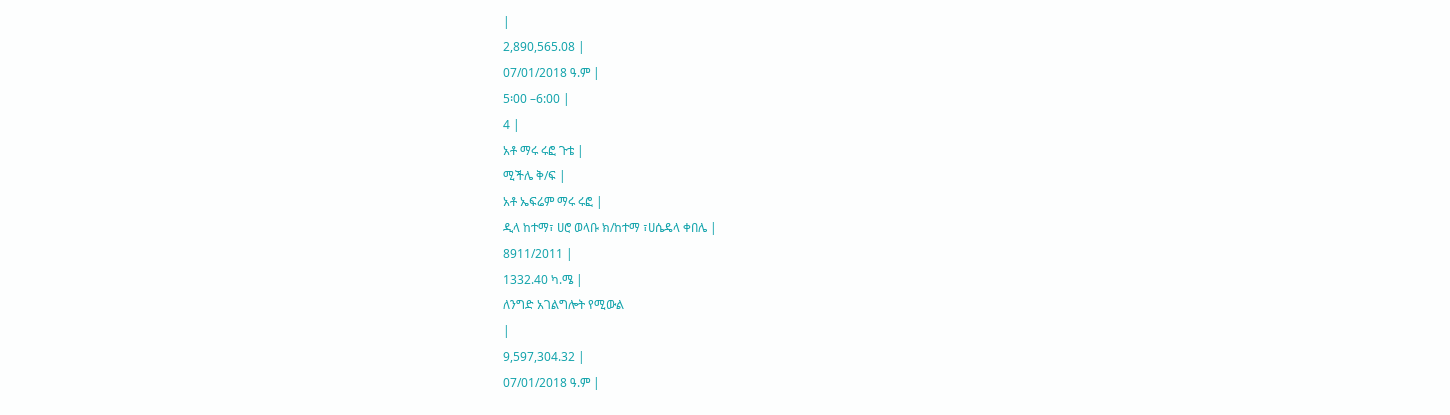|
2,890,565.08 |
07/01/2018 ዓ.ም |
5፡00 –6:00 |
4 |
አቶ ማሩ ሩፎ ጉቴ |
ሚችሌ ቅ/ፍ |
አቶ ኤፍሬም ማሩ ሩፎ |
ዲላ ከተማ፣ ሀሮ ወላቡ ክ/ከተማ ፣ሀሴዴላ ቀበሌ |
8911/2011 |
1332.40 ካ.ሜ |
ለንግድ አገልግሎት የሚውል
|
9,597,304.32 |
07/01/2018 ዓ.ም |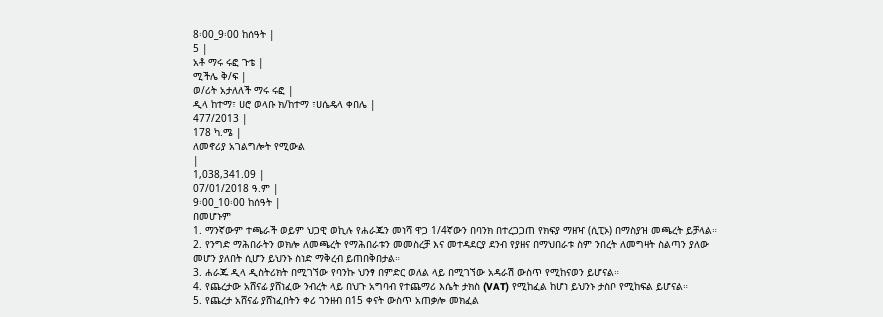8፡00_9፡00 ከሰዓት |
5 |
አቶ ማሩ ሩፎ ጉቴ |
ሚችሌ ቅ/ፍ |
ወ/ሪት አታለለች ማሩ ሩፎ |
ዲላ ከተማ፣ ሀሮ ወላቡ ክ/ከተማ ፣ሀሴዴላ ቀበሌ |
477/2013 |
178 ካ.ሜ |
ለመኖሪያ አገልግሎት የሚውል
|
1,038,341.09 |
07/01/2018 ዓ.ም |
9፡00_10፡00 ከሰዓት |
በመሆኑም
1. ማንኛውም ተጫራች ወይም ህጋዊ ወኪሉ የሐራጁን መነሻ ዋጋ 1/4ኛውን በባንክ በተረጋጋጠ የክፍያ ማዘዣ (ሲፒኦ) በማስያዝ መጫረት ይቻላል።
2. የንግድ ማሕበራትን ወክሎ ለመጫረት የማሕበራቱን መመስረቻ እና መተዳደርያ ደንብ የያዘና በማህበራቱ ስም ንበረት ለመግዛት ስልጣን ያለው መሆን ያለበት ሲሆን ይህንኑ ስነድ ማቅረብ ይጠበቅበታል።
3. ሐራጁ ዲላ ዲስትሪክት በሚገኘው የባንኩ ህንፃ በምድር ወለል ላይ በሚገኘው አዳራሽ ውስጥ የሚከናወን ይሆናል።
4. የጨረታው አሸናፊ ያሸነፈው ንብረት ላይ በህጉ አግባብ የተጨማሪ እሴት ታክስ (VAT) የሚከፈል ከሆነ ይህንኑ ታስቦ የሚከፍል ይሆናል።
5. የጨረታ አሸናፊ ያሸነፈበትን ቀሪ ገንዘብ በ15 ቀናት ውስጥ አጠቃሎ መክፈል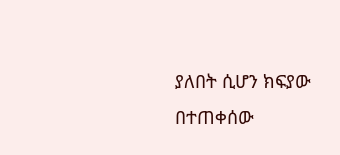ያለበት ሲሆን ክፍያው በተጠቀሰው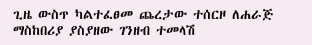ጊዜ ውስጥ ካልተፈፀመ ጨረታው ተሰርዞ ለሐራጅ ማስከበሪያ ያስያዘው ገንዘብ ተመላሽ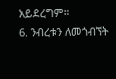አይደረግም።
6. ንብረቱን ለመጎብኘት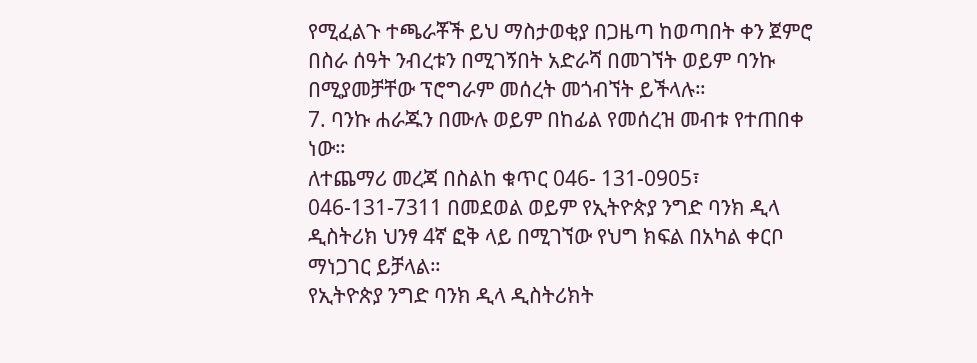የሚፈልጉ ተጫራቾች ይህ ማስታወቂያ በጋዜጣ ከወጣበት ቀን ጀምሮ በስራ ሰዓት ንብረቱን በሚገኝበት አድራሻ በመገኘት ወይም ባንኩ በሚያመቻቸው ፕሮግራም መሰረት መጎብኘት ይችላሉ።
7. ባንኩ ሐራጁን በሙሉ ወይም በከፊል የመሰረዝ መብቱ የተጠበቀ ነው።
ለተጨማሪ መረጃ በስልከ ቁጥር 046- 131-0905፣ 046-131-7311 በመደወል ወይም የኢትዮጵያ ንግድ ባንክ ዲላ ዲስትሪክ ህንፃ 4ኛ ፎቅ ላይ በሚገኘው የህግ ክፍል በአካል ቀርቦ ማነጋገር ይቻላል።
የኢትዮጵያ ንግድ ባንክ ዲላ ዲስትሪክት